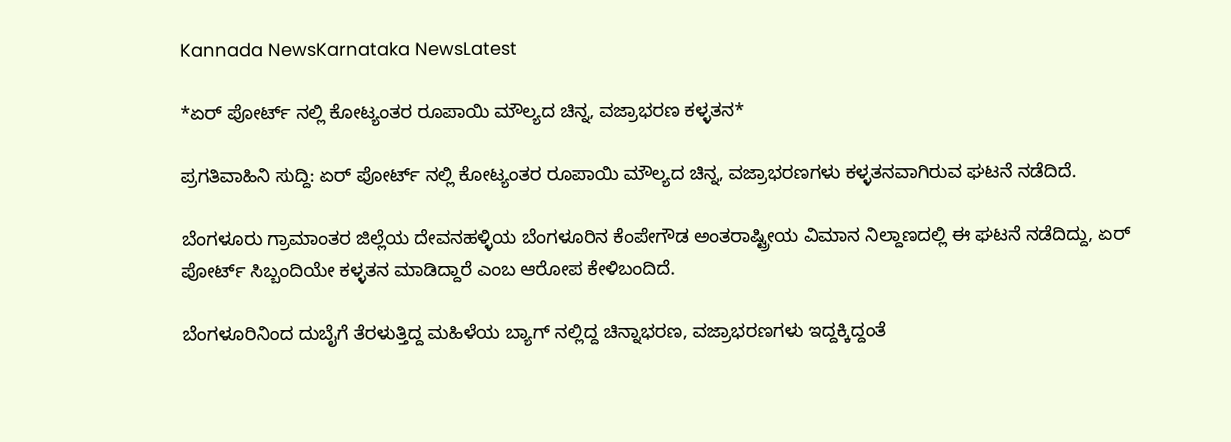Kannada NewsKarnataka NewsLatest

*ಏರ್ ಪೋರ್ಟ್ ನಲ್ಲಿ ಕೋಟ್ಯಂತರ ರೂಪಾಯಿ ಮೌಲ್ಯದ ಚಿನ್ನ, ವಜ್ರಾಭರಣ ಕಳ್ಳತನ*

ಪ್ರಗತಿವಾಹಿನಿ ಸುದ್ದಿ: ಏರ್ ಪೋರ್ಟ್ ನಲ್ಲಿ ಕೋಟ್ಯಂತರ ರೂಪಾಯಿ ಮೌಲ್ಯದ ಚಿನ್ನ, ವಜ್ರಾಭರಣಗಳು ಕಳ್ಳತನವಾಗಿರುವ ಘಟನೆ ನಡೆದಿದೆ.

ಬೆಂಗಳೂರು ಗ್ರಾಮಾಂತರ ಜಿಲ್ಲೆಯ ದೇವನಹಳ್ಳಿಯ ಬೆಂಗಳೂರಿನ ಕೆಂಪೇಗೌಡ ಅಂತರಾಷ್ಟ್ರೀಯ ವಿಮಾನ ನಿಲ್ದಾಣದಲ್ಲಿ ಈ ಘಟನೆ ನಡೆದಿದ್ದು, ಏರ್ ಪೋರ್ಟ್ ಸಿಬ್ಬಂದಿಯೇ ಕಳ್ಳತನ ಮಾಡಿದ್ದಾರೆ ಎಂಬ ಆರೋಪ ಕೇಳಿಬಂದಿದೆ.

ಬೆಂಗಳೂರಿನಿಂದ ದುಬೈಗೆ ತೆರಳುತ್ತಿದ್ದ ಮಹಿಳೆಯ ಬ್ಯಾಗ್ ನಲ್ಲಿದ್ದ ಚಿನ್ನಾಭರಣ, ವಜ್ರಾಭರಣಗಳು ಇದ್ದಕ್ಕಿದ್ದಂತೆ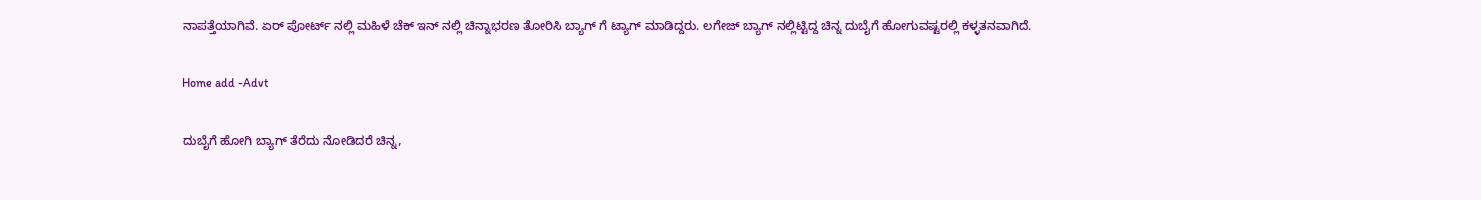ನಾಪತ್ತೆಯಾಗಿವೆ. ಏರ್ ಪೋರ್ಟ್ ನಲ್ಲಿ ಮಹಿಳೆ ಚೆಕ್ ಇನ್ ನಲ್ಲಿ ಚಿನ್ನಾಭರಣ ತೋರಿಸಿ ಬ್ಯಾಗ್ ಗೆ ಟ್ಯಾಗ್ ಮಾಡಿದ್ದರು. ಲಗೇಜ್ ಬ್ಯಾಗ್ ನಲ್ಲಿಟ್ಟಿದ್ದ ಚಿನ್ನ ದುಬೈಗೆ ಹೋಗುವಷ್ಟರಲ್ಲಿ ಕಳ್ಳತನವಾಗಿದೆ.

Home add -Advt

ದುಬೈಗೆ ಹೋಗಿ ಬ್ಯಾಗ್ ತೆರೆದು ನೋಡಿದರೆ ಚಿನ್ನ,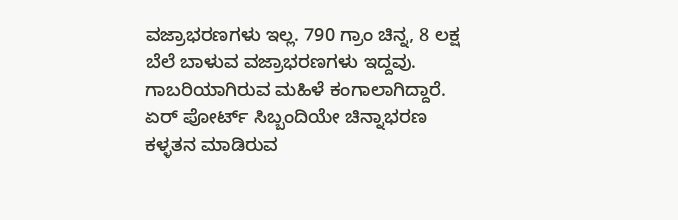ವಜ್ರಾಭರಣಗಳು ಇಲ್ಲ. 790 ಗ್ರಾಂ ಚಿನ್ನ, 8 ಲಕ್ಷ ಬೆಲೆ ಬಾಳುವ ವಜ್ರಾಭರಣಗಳು ಇದ್ದವು. ಗಾಬರಿಯಾಗಿರುವ ಮಹಿಳೆ ಕಂಗಾಲಾಗಿದ್ದಾರೆ. ಏರ್ ಪೋರ್ಟ್ ಸಿಬ್ಬಂದಿಯೇ ಚಿನ್ನಾಭರಣ ಕಳ್ಳತನ ಮಾಡಿರುವ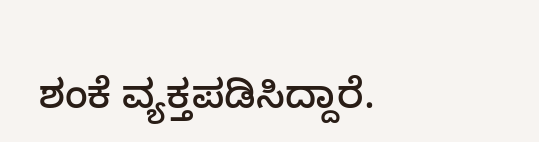ಶಂಕೆ ವ್ಯಕ್ತಪಡಿಸಿದ್ದಾರೆ.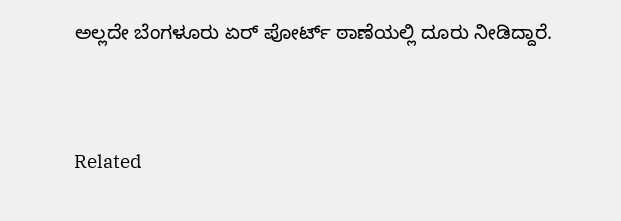ಅಲ್ಲದೇ ಬೆಂಗಳೂರು ಏರ್ ಪೋರ್ಟ್ ಠಾಣೆಯಲ್ಲಿ ದೂರು ನೀಡಿದ್ದಾರೆ.


Related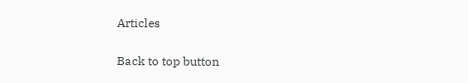Articles

Back to top button